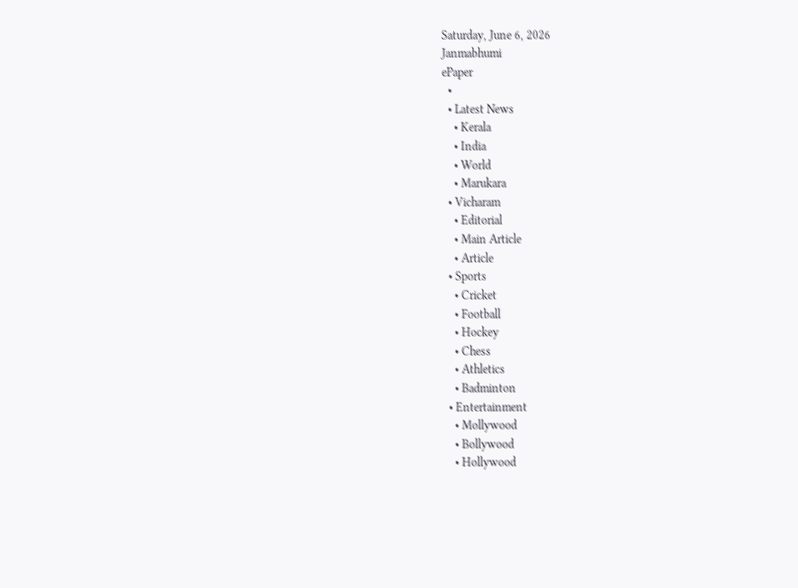Saturday, June 6, 2026
Janmabhumi
ePaper
  •
  • Latest News
    • Kerala
    • India
    • World
    • Marukara
  • Vicharam
    • Editorial
    • Main Article
    • Article
  • Sports
    • Cricket
    • Football
    • Hockey
    • Chess
    • Athletics
    • Badminton
  • Entertainment
    • Mollywood
    • Bollywood
    • Hollywood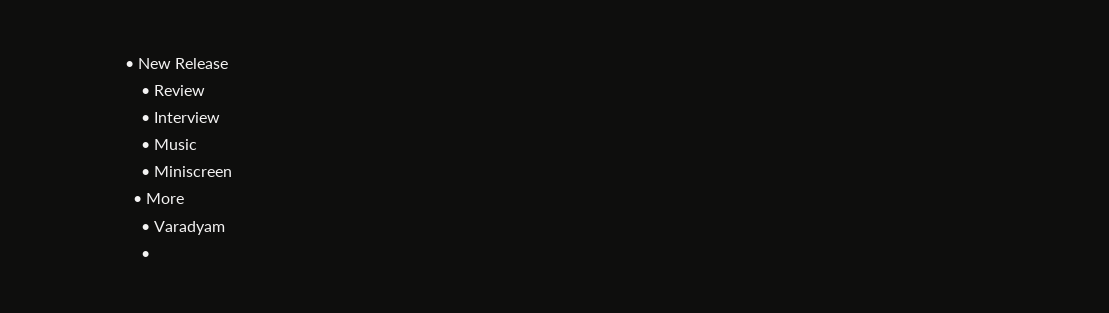• New Release
    • Review
    • Interview
    • Music
    • Miniscreen
  • More
    • Varadyam
    •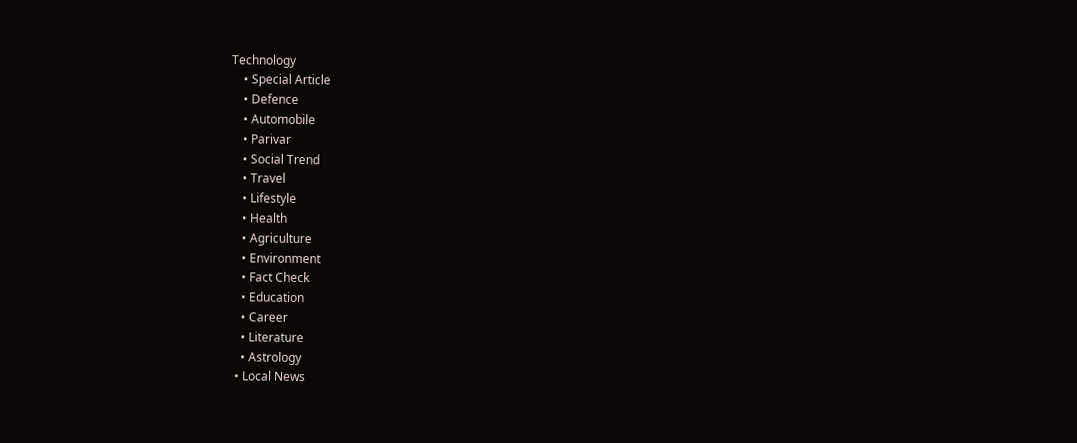Technology
    • Special Article
    • Defence
    • Automobile
    • Parivar
    • Social Trend
    • Travel
    • Lifestyle
    • Health
    • Agriculture
    • Environment
    • Fact Check
    • Education
    • Career
    • Literature
    • Astrology
  • Local News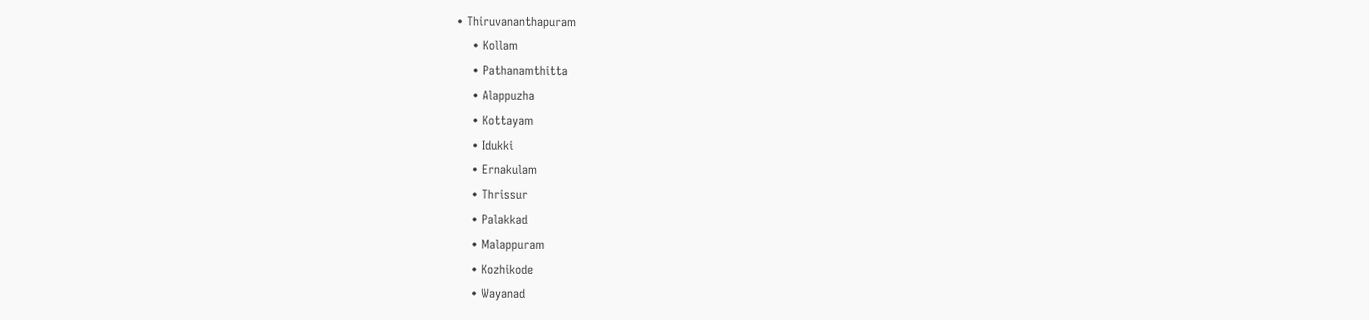• Thiruvananthapuram
    • Kollam
    • Pathanamthitta
    • Alappuzha
    • Kottayam
    • Idukki
    • Ernakulam
    • Thrissur
    • Palakkad
    • Malappuram
    • Kozhikode
    • Wayanad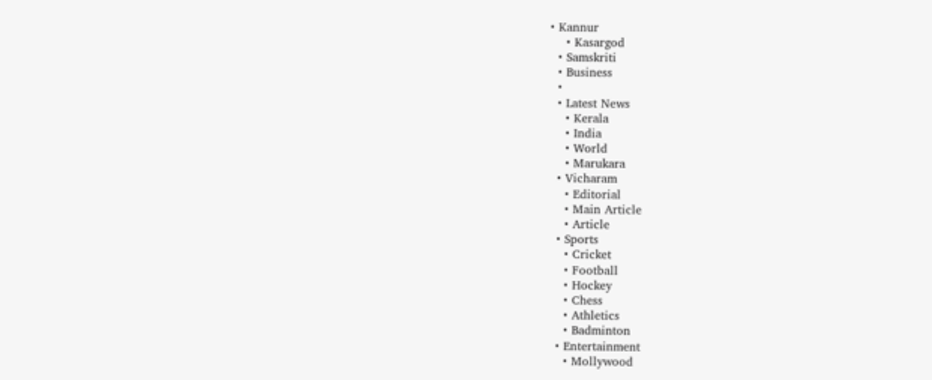• Kannur
    • Kasargod
  • Samskriti
  • Business
  •
  • Latest News
    • Kerala
    • India
    • World
    • Marukara
  • Vicharam
    • Editorial
    • Main Article
    • Article
  • Sports
    • Cricket
    • Football
    • Hockey
    • Chess
    • Athletics
    • Badminton
  • Entertainment
    • Mollywood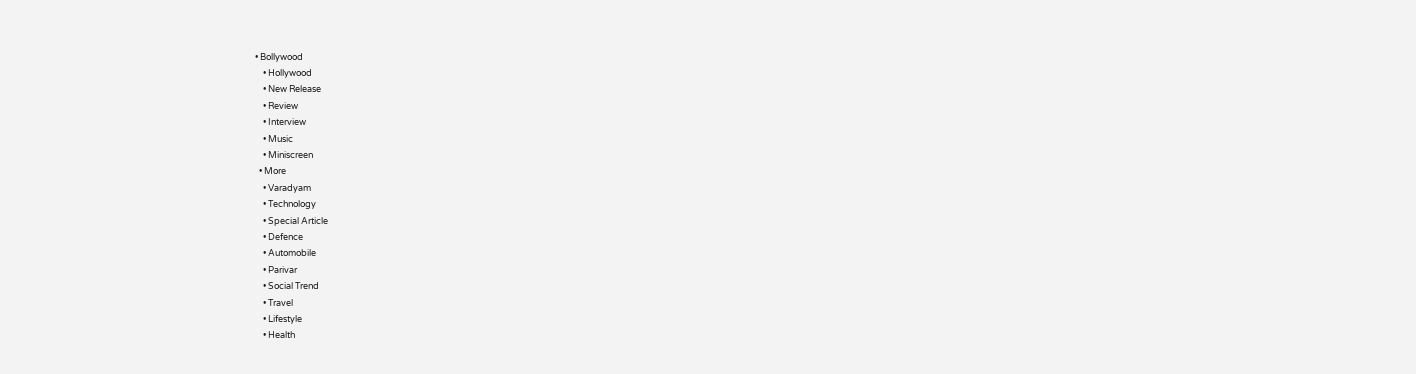• Bollywood
    • Hollywood
    • New Release
    • Review
    • Interview
    • Music
    • Miniscreen
  • More
    • Varadyam
    • Technology
    • Special Article
    • Defence
    • Automobile
    • Parivar
    • Social Trend
    • Travel
    • Lifestyle
    • Health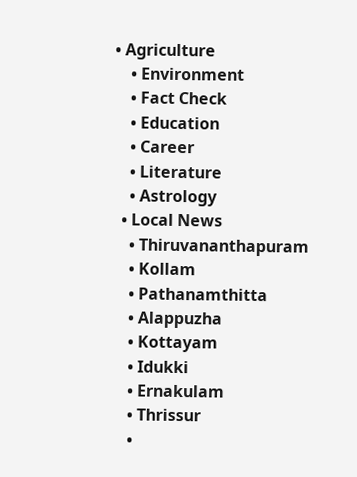• Agriculture
    • Environment
    • Fact Check
    • Education
    • Career
    • Literature
    • Astrology
  • Local News
    • Thiruvananthapuram
    • Kollam
    • Pathanamthitta
    • Alappuzha
    • Kottayam
    • Idukki
    • Ernakulam
    • Thrissur
    •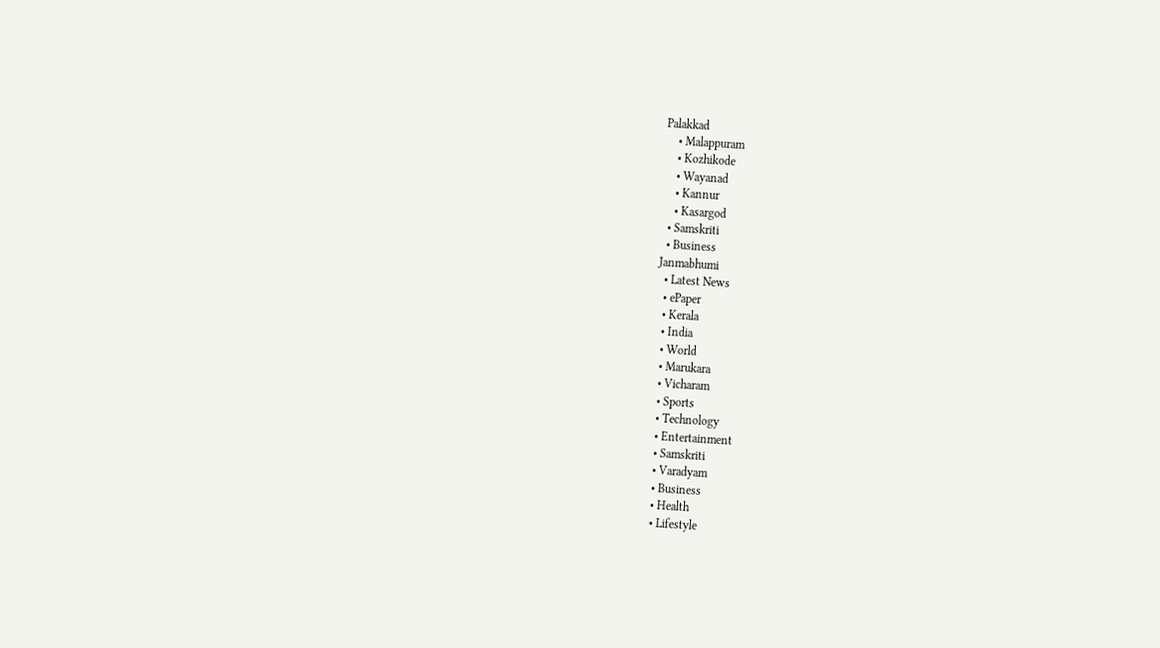Palakkad
    • Malappuram
    • Kozhikode
    • Wayanad
    • Kannur
    • Kasargod
  • Samskriti
  • Business
Janmabhumi
  • Latest News
  • ePaper
  • Kerala
  • India
  • World
  • Marukara
  • Vicharam
  • Sports
  • Technology
  • Entertainment
  • Samskriti
  • Varadyam
  • Business
  • Health
  • Lifestyle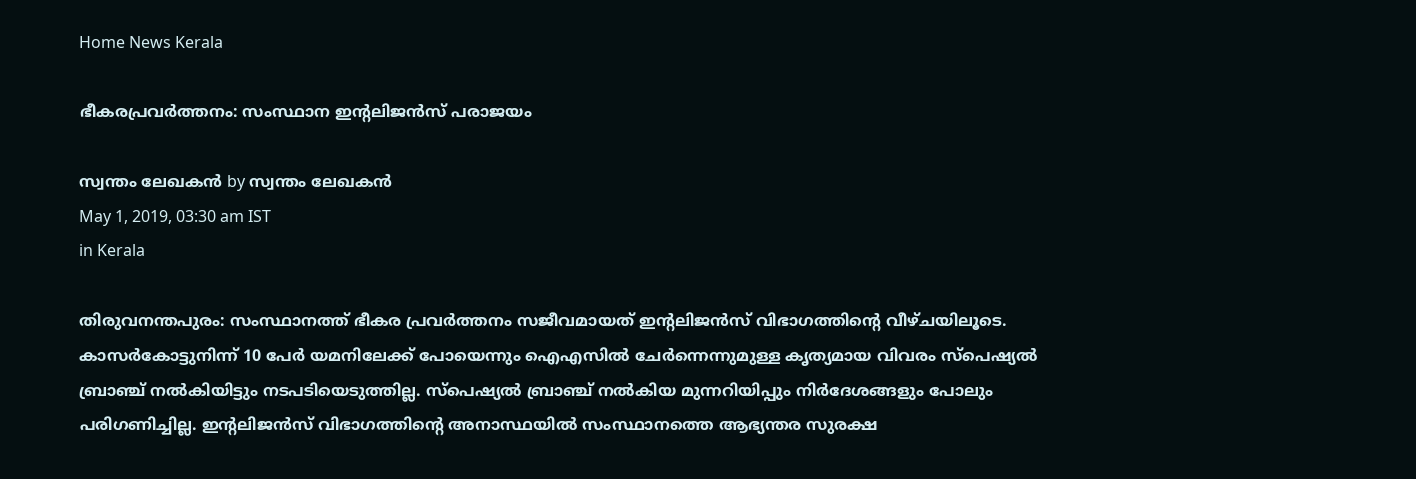Home News Kerala

ഭീകരപ്രവര്‍ത്തനം: സംസ്ഥാന ഇന്റലിജന്‍സ് പരാജയം

സ്വന്തം ലേഖകന്‍ by സ്വന്തം ലേഖകന്‍
May 1, 2019, 03:30 am IST
in Kerala

തിരുവനന്തപുരം: സംസ്ഥാനത്ത് ഭീകര പ്രവര്‍ത്തനം സജീവമായത് ഇന്റലിജന്‍സ് വിഭാഗത്തിന്റെ വീഴ്ചയിലൂടെ. കാസര്‍കോട്ടുനിന്ന് 10 പേര്‍ യമനിലേക്ക് പോയെന്നും ഐഎസില്‍ ചേര്‍ന്നെന്നുമുള്ള കൃത്യമായ വിവരം സ്‌പെഷ്യല്‍ ബ്രാഞ്ച് നല്‍കിയിട്ടും നടപടിയെടുത്തില്ല. സ്‌പെഷ്യല്‍ ബ്രാഞ്ച് നല്‍കിയ മുന്നറിയിപ്പും നിര്‍ദേശങ്ങളും പോലും പരിഗണിച്ചില്ല. ഇന്റലിജന്‍സ് വിഭാഗത്തിന്റെ അനാസ്ഥയില്‍ സംസ്ഥാനത്തെ ആഭ്യന്തര സുരക്ഷ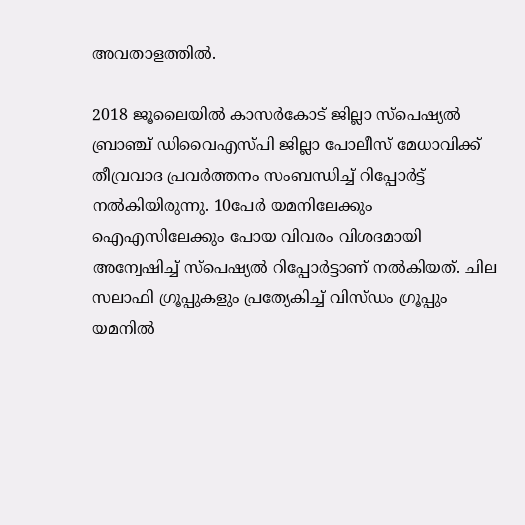അവതാളത്തില്‍.

2018 ജൂലൈയില്‍ കാസര്‍കോട് ജില്ലാ സ്‌പെഷ്യല്‍ ബ്രാഞ്ച് ഡിവൈഎസ്പി ജില്ലാ പോലീസ് മേധാവിക്ക് തീവ്രവാദ പ്രവര്‍ത്തനം സംബന്ധിച്ച് റിപ്പോര്‍ട്ട് നല്‍കിയിരുന്നു. 10പേര്‍ യമനിലേക്കും ഐഎസിലേക്കും പോയ വിവരം വിശദമായി അന്വേഷിച്ച് സ്‌പെഷ്യല്‍ റിപ്പോര്‍ട്ടാണ് നല്‍കിയത്. ചില സലാഫി ഗ്രൂപ്പുകളും പ്രത്യേകിച്ച് വിസ്ഡം ഗ്രൂപ്പും യമനില്‍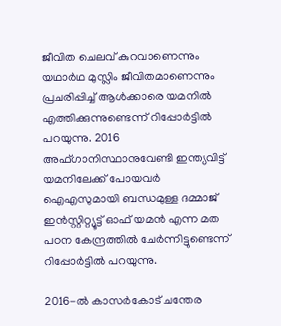ജീവിത ചെലവ് കുറവാണെന്നും യഥാര്‍ഥ മുസ്ലിം ജീവിതമാണെന്നും പ്രചരിപ്പിച്ച് ആള്‍ക്കാരെ യമനില്‍ എത്തിക്കുന്നുണ്ടെന്ന് റിപ്പോര്‍ട്ടില്‍ പറയുന്നു. 2016 അഫ്ഗാനിസ്ഥാനുവേണ്ടി ഇന്ത്യവിട്ട് യമനിലേക്ക് പോയവര്‍ ഐഎസുമായി ബന്ധമുള്ള ദമ്മാജ് ഇന്‍സ്റ്റിറ്റ്യൂട്ട് ഓഫ് യമന്‍ എന്ന മത പഠന കേന്ദ്രത്തില്‍ ചേര്‍ന്നിട്ടുണ്ടെന്ന് റിപ്പോര്‍ട്ടില്‍ പറയുന്നു.

2016-ല്‍ കാസര്‍കോട് ചന്തേര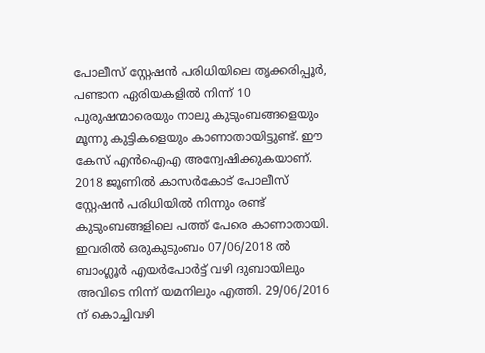പോലീസ് സ്റ്റേഷന്‍ പരിധിയിലെ തൃക്കരിപ്പൂര്‍, പണ്ടാന ഏരിയകളില്‍ നിന്ന് 10 പുരുഷന്മാരെയും നാലു കുടുംബങ്ങളെയും മൂന്നു കുട്ടികളെയും കാണാതായിട്ടുണ്ട്. ഈ കേസ് എന്‍ഐഎ അന്വേഷിക്കുകയാണ്. 2018 ജൂണില്‍ കാസര്‍കോട് പോലീസ് സ്റ്റേഷന്‍ പരിധിയില്‍ നിന്നും രണ്ട് കുടുംബങ്ങളിലെ പത്ത് പേരെ കാണാതായി. ഇവരില്‍ ഒരുകുടുംബം 07/06/2018 ല്‍ ബാംഗ്ലൂര്‍ എയര്‍പോര്‍ട്ട് വഴി ദുബായിലും അവിടെ നിന്ന് യമനിലും എത്തി. 29/06/2016 ന് കൊച്ചിവഴി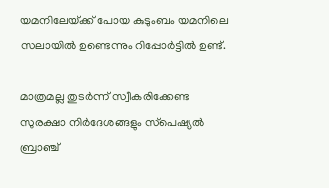യമനിലേയ്‌ക്ക് പോയ കുടുംബം യമനിലെ സലായില്‍ ഉണ്ടെന്നും റിപ്പോര്‍ട്ടില്‍ ഉണ്ട്.

മാത്രമല്ല തുടര്‍ന്ന് സ്വീകരിക്കേണ്ട സുരക്ഷാ നിര്‍ദേശങ്ങളും സ്‌പെഷ്യല്‍ ബ്രാഞ്ച്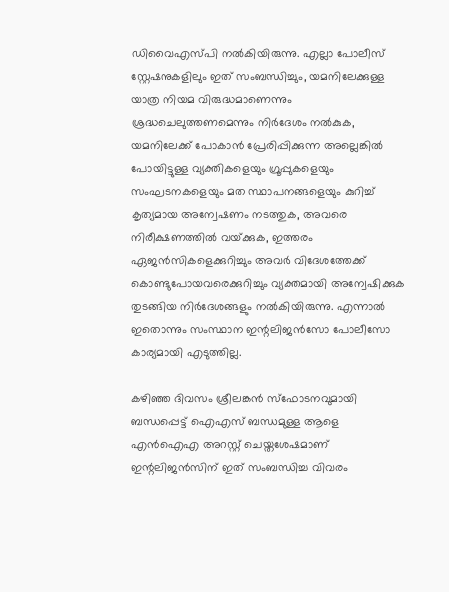ഡിവൈഎസ്പി നല്‍കിയിരുന്നു. എല്ലാ പോലീസ് സ്റ്റേഷനുകളിലും ഇത് സംബന്ധിച്ചും, യമനിലേക്കുള്ള യാത്ര നിയമ വിരുദ്ധമാണെന്നും ശ്രദ്ധചെലുത്തണമെന്നും നിര്‍ദേശം നല്‍കുക, യമനിലേക്ക് പോകാന്‍ പ്രേരിപ്പിക്കുന്ന അല്ലെങ്കില്‍ പോയിട്ടുള്ള വ്യക്തികളെയും ഗ്രൂപ്പുകളെയും സംഘടനകളെയും മത സ്ഥാപനങ്ങളെയും കുറിച്ച് കൃത്യമായ അന്വേഷണം നടത്തുക, അവരെ നിരീക്ഷണത്തില്‍ വയ്‌ക്കുക, ഇത്തരം ഏജന്‍സികളെക്കുറിച്ചും അവര്‍ വിദേശത്തേക്ക് കൊണ്ടുപോയവരെക്കുറിച്ചും വ്യക്തമായി അന്വേഷിക്കുക തുടങ്ങിയ നിര്‍ദേശങ്ങളും നല്‍കിയിരുന്നു. എന്നാല്‍ ഇതൊന്നും സംസ്ഥാന ഇന്റലിജന്‍സോ പോലീസോ കാര്യമായി എടുത്തില്ല.

കഴിഞ്ഞ ദിവസം ശ്രീലങ്കന്‍ സ്‌ഫോടനവുമായി ബന്ധപ്പെട്ട് ഐഎസ് ബന്ധമുള്ള ആളെ എന്‍ഐഎ അറസ്റ്റ് ചെയ്തശേഷമാണ് ഇന്റലിജന്‍സിന് ഇത് സംബന്ധിച്ച വിവരം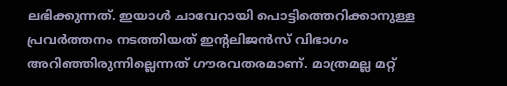ലഭിക്കുന്നത്. ഇയാള്‍ ചാവേറായി പൊട്ടിത്തെറിക്കാനുള്ള പ്രവര്‍ത്തനം നടത്തിയത് ഇന്റലിജന്‍സ് വിഭാഗം അറിഞ്ഞിരുന്നില്ലെന്നത് ഗൗരവതരമാണ്. മാത്രമല്ല മറ്റ്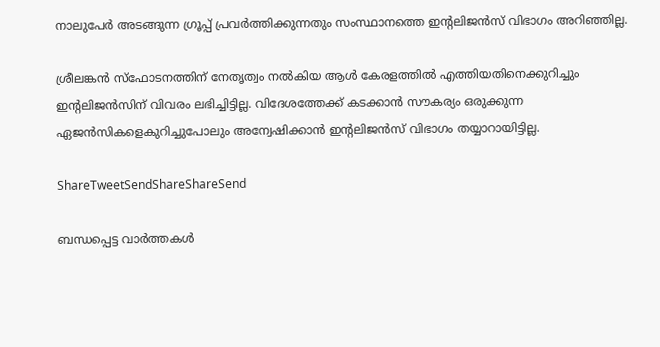നാലുപേര്‍ അടങ്ങുന്ന ഗ്രൂപ്പ് പ്രവര്‍ത്തിക്കുന്നതും സംസ്ഥാനത്തെ ഇന്റലിജന്‍സ് വിഭാഗം അറിഞ്ഞില്ല.

ശ്രീലങ്കന്‍ സ്‌ഫോടനത്തിന് നേതൃത്വം നല്‍കിയ ആള്‍ കേരളത്തില്‍ എത്തിയതിനെക്കുറിച്ചും ഇന്റലിജന്‍സിന് വിവരം ലഭിച്ചിട്ടില്ല. വിദേശത്തേക്ക് കടക്കാന്‍ സൗകര്യം ഒരുക്കുന്ന ഏജന്‍സികളെകുറിച്ചുപോലും അന്വേഷിക്കാന്‍ ഇന്റലിജന്‍സ് വിഭാഗം തയ്യാറായിട്ടില്ല.

ShareTweetSendShareShareSend

ബന്ധപ്പെട്ട വാര്‍ത്തകള്‍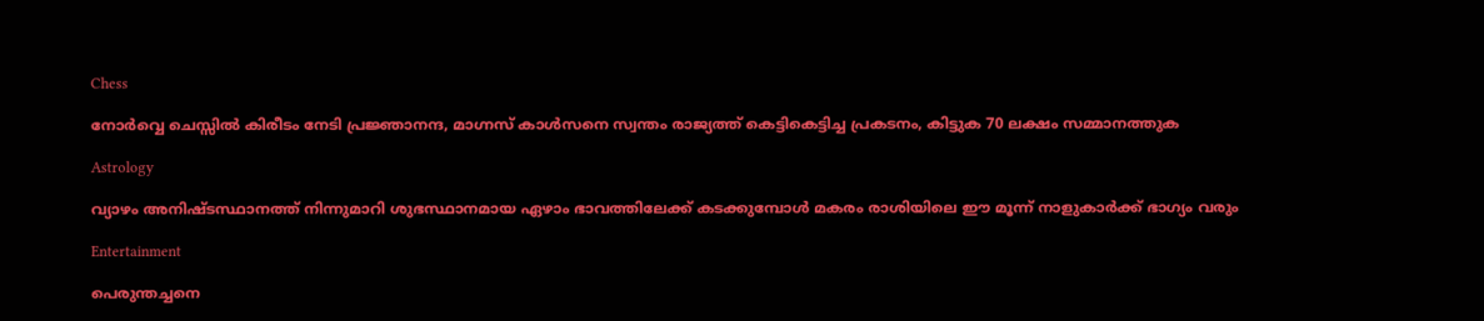Chess

നോര്‍വ്വെ ചെസ്സില്‍ കിരീടം നേടി പ്രജ്ഞാനന്ദ, മാഗ്നസ് കാള്‍സനെ സ്വന്തം രാജ്യത്ത് കെട്ടികെട്ടിച്ച പ്രകടനം, കിട്ടുക 70 ലക്ഷം സമ്മാനത്തുക

Astrology

വ്യാഴം അനിഷ്ടസ്ഥാനത്ത് നിന്നുമാറി ശുഭസ്ഥാനമായ ഏഴാം ഭാവത്തിലേക്ക് കടക്കുമ്പോള്‍ മകരം രാശിയിലെ ഈ മൂന്ന് നാളുകാര്‍ക്ക് ഭാഗ്യം വരും

Entertainment

പെരുന്തച്ചനെ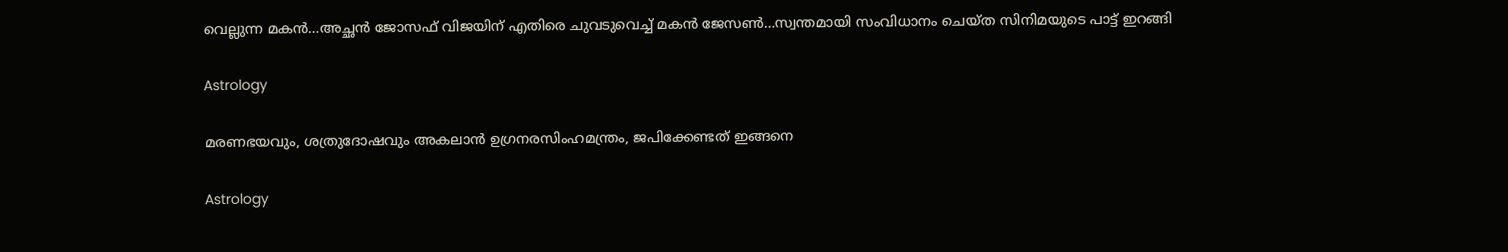വെല്ലുന്ന മകന്‍…അച്ഛന്‍ ജോസഫ് വിജയിന് എതിരെ ചുവടുവെച്ച് മകന്‍ ജേസണ്‍…സ്വന്തമായി സംവിധാനം ചെയ്ത സിനിമയുടെ പാട്ട് ഇറങ്ങി

Astrology

മരണഭയവും, ശത്രുദോഷവും അകലാൻ ഉഗ്രനരസിംഹമന്ത്രം, ജപിക്കേണ്ടത് ഇങ്ങനെ

Astrology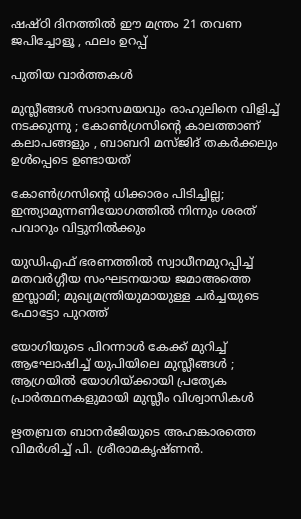ഷഷ്ഠി ദിനത്തിൽ ഈ മന്ത്രം 21 തവണ ജപിച്ചോളൂ , ഫലം ഉറപ്പ്

പുതിയ വാര്‍ത്തകള്‍

മുസ്ലീങ്ങൾ സദാസമയവും രാഹുലിനെ വിളിച്ച് നടക്കുന്നു ; കോൺഗ്രസിന്റെ കാലത്താണ് കലാപങ്ങളും , ബാബറി മസ്ജിദ് തകർക്കലും ഉൾപ്പെടെ ഉണ്ടായത്

കോണ്‍ഗ്രസിന്റെ ധിക്കാരം പിടിച്ചില്ല; ഇന്ത്യാമുന്നണിയോഗത്തില്‍ നിന്നും ശരത് പവാറും വിട്ടുനില്‍ക്കും

യുഡിഎഫ് ഭരണത്തില്‍ സ്വാധീനമുറപ്പിച്ച് മതവര്‍ഗ്ഗീയ സംഘടനയായ ജമാഅത്തെ ഇസ്ലാമി; മുഖ്യമന്ത്രിയുമായുള്ള ചര്‍ച്ചയുടെ ഫോട്ടോ പുറത്ത്

യോഗിയുടെ പിറന്നാൾ കേക്ക് മുറിച്ച് ആഘോഷിച്ച് യുപിയിലെ മുസ്ലീങ്ങൾ ; ആഗ്രയിൽ യോഗിയ്‌ക്കായി പ്രത്യേക പ്രാർത്ഥനകളുമായി മുസ്ലീം വിശ്വാസികൾ

ഋതബ്രത ബാനര്‍ജിയുടെ അഹങ്കാരത്തെ വിമര്‍ശിച്ച് പി. ശ്രീരാമകൃഷ്ണൻ.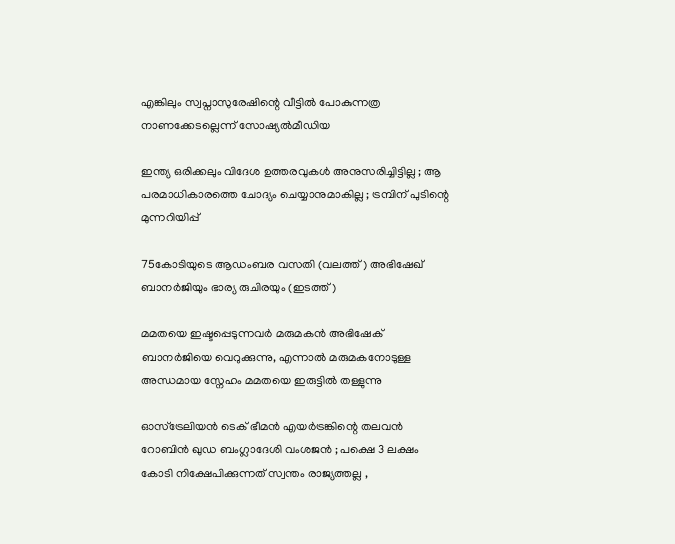എങ്കിലും സ്വപ്നാസുരേഷിന്റെ വീട്ടില്‍ പോകുന്നത്ര നാണക്കേടല്ലെന്ന് സോഷ്യല്‍മീഡിയ

ഇന്ത്യ ഒരിക്കലും വിദേശ ഉത്തരവുകൾ അനുസരിച്ചിട്ടില്ല ; ആ പരമാധികാരത്തെ ചോദ്യം ചെയ്യാനുമാകില്ല ; ട്രമ്പിന് പുടിന്റെ മുന്നറിയിപ്പ്

75കോടിയുടെ ആഡംബര വസതി (വലത്ത്) അഭിഷേഖ് ബാനര്‍ജിയും ഭാര്യ രുചിരയും (ഇടത്ത്)

മമതയെ ഇഷ്ടപ്പെടുന്നവര്‍ മരുമകന്‍ അഭിഷേക് ബാനര്‍ജിയെ വെറുക്കുന്നു, എന്നാല്‍ മരുമകനോടുള്ള അന്ധമായ സ്നേഹം മമതയെ ഇരുട്ടില്‍ തള്ളുന്നു

ഓസ്‌ട്രേലിയൻ ടെക് ഭീമൻ എയർട്രങ്കിന്റെ തലവൻ റോബിൻ ഖുഡ ബംഗ്ലാദേശി വംശജൻ ; പക്ഷെ 3 ലക്ഷം കോടി നിക്ഷേപിക്കുന്നത് സ്വന്തം രാജ്യത്തല്ല ,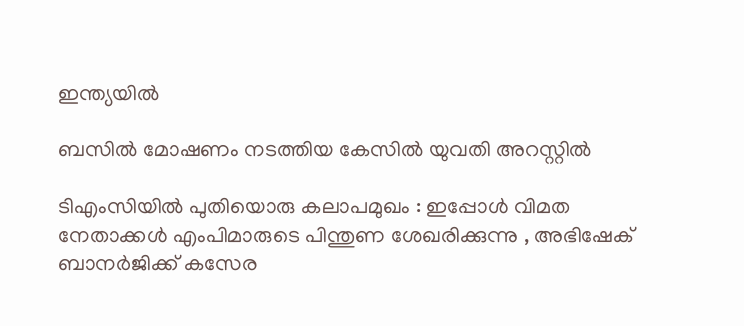ഇന്ത്യയിൽ

ബസിൽ മോഷണം നടത്തിയ കേസിൽ യുവതി അറസ്റ്റിൽ

ടിഎംസിയിൽ പുതിയൊരു കലാപമുഖം : ഇപ്പോൾ വിമത നേതാക്കൾ എംപിമാരുടെ പിന്തുണ ശേഖരിക്കുന്നു , അഭിഷേക് ബാനർജിക്ക് കസേര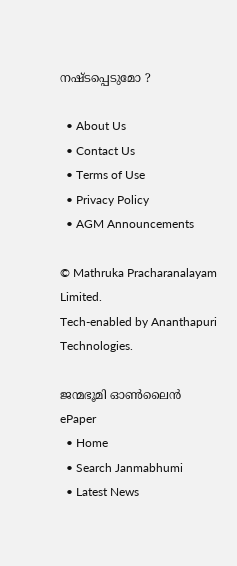നഷ്ടപ്പെടുമോ ?

  • About Us
  • Contact Us
  • Terms of Use
  • Privacy Policy
  • AGM Announcements

© Mathruka Pracharanalayam Limited.
Tech-enabled by Ananthapuri Technologies.

ജന്മഭൂമി ഓണ്‍ലൈന്‍
ePaper
  • Home
  • Search Janmabhumi
  • Latest News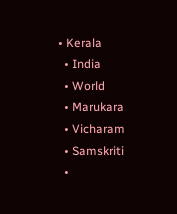• Kerala
  • India
  • World
  • Marukara
  • Vicharam
  • Samskriti
  •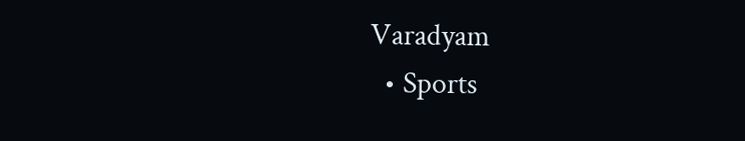Varadyam
  • Sports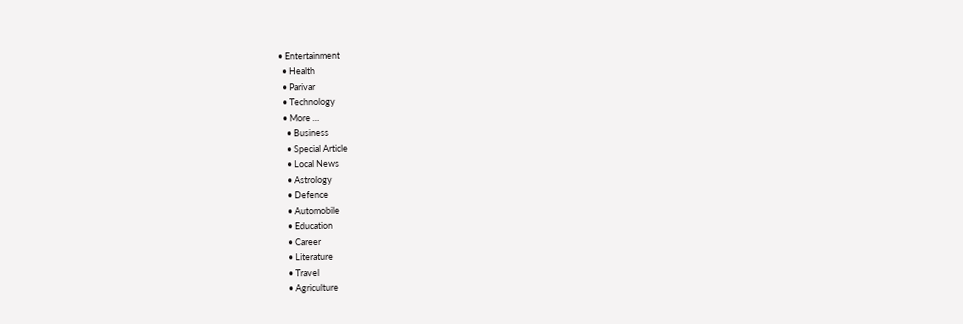• Entertainment
  • Health
  • Parivar
  • Technology
  • More …
    • Business
    • Special Article
    • Local News
    • Astrology
    • Defence
    • Automobile
    • Education
    • Career
    • Literature
    • Travel
    • Agriculture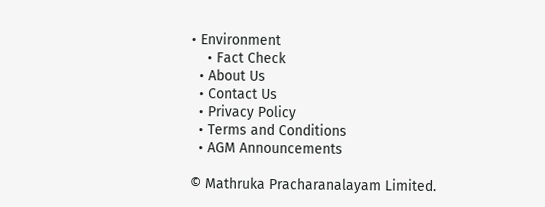• Environment
    • Fact Check
  • About Us
  • Contact Us
  • Privacy Policy
  • Terms and Conditions
  • AGM Announcements

© Mathruka Pracharanalayam Limited.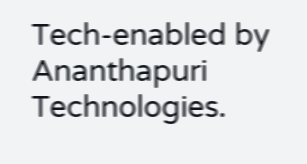Tech-enabled by Ananthapuri Technologies.